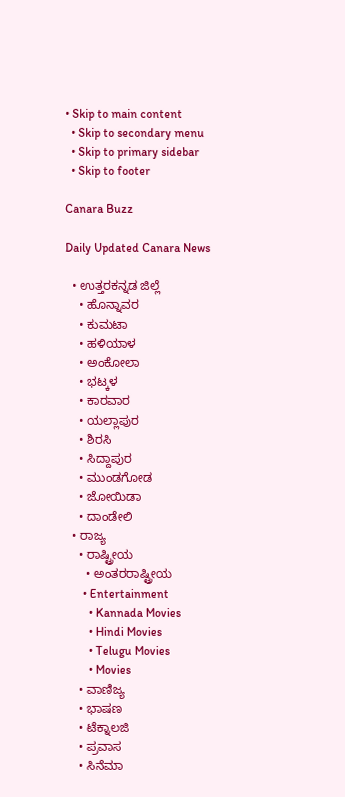• Skip to main content
  • Skip to secondary menu
  • Skip to primary sidebar
  • Skip to footer

Canara Buzz

Daily Updated Canara News

  • ಉತ್ತರಕನ್ನಡ ಜಿಲ್ಲೆ
    • ಹೊನ್ನಾವರ
    • ಕುಮಟಾ
    • ಹಳಿಯಾಳ
    • ಅಂಕೋಲಾ
    • ಭಟ್ಕಳ
    • ಕಾರವಾರ
    • ಯಲ್ಲಾಪುರ
    • ಶಿರಸಿ
    • ಸಿದ್ದಾಪುರ
    • ಮುಂಡಗೋಡ
    • ಜೋಯಿಡಾ
    • ದಾಂಡೇಲಿ
  • ರಾಜ್ಯ
    • ರಾಷ್ಟ್ರೀಯ
      • ಅಂತರರಾಷ್ಟ್ರೀಯ
      • Entertainment
        • Kannada Movies
        • Hindi Movies
        • Telugu Movies
        • Movies
    • ವಾಣಿಜ್ಯ
    • ಭಾಷಣ
    • ಟೆಕ್ನಾಲಜಿ
    • ಪ್ರವಾಸ
    • ಸಿನೆಮಾ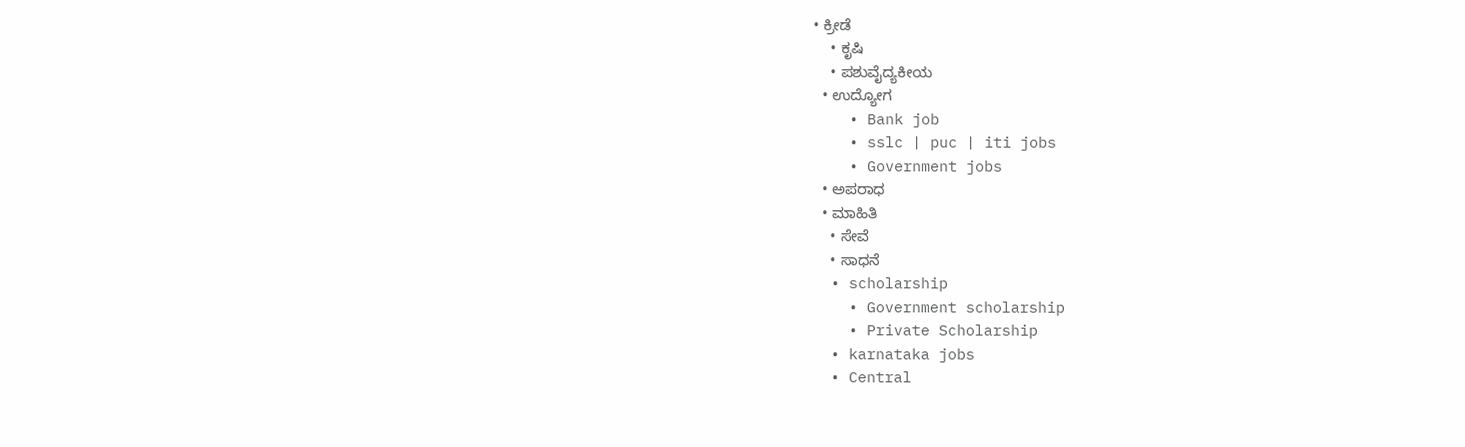• ಕ್ರೀಡೆ
    • ಕೃಷಿ
    • ಪಶುವೈದ್ಯಕೀಯ
  • ಉದ್ಯೋಗ
    • Bank job
    • sslc | puc | iti jobs
    • Government jobs
  • ಅಪರಾಧ
  • ಮಾಹಿತಿ
    • ಸೇವೆ
    • ಸಾಧನೆ
  • scholarship
    • Government scholarship
    • Private Scholarship
  • karnataka jobs
  • Central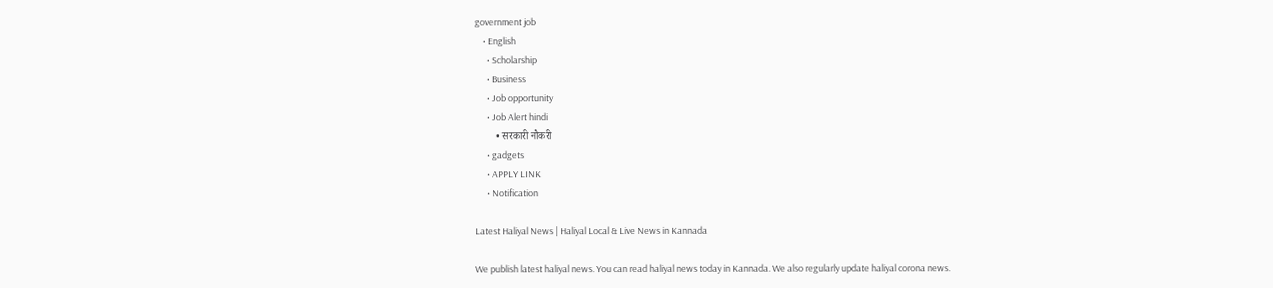government job
    • English
      • Scholarship
      • Business
      • Job opportunity
      • Job Alert hindi
        • सरकारी नौकरी
      • gadgets
      • APPLY LINK
      • Notification

Latest Haliyal News | Haliyal Local & Live News in Kannada

We publish latest haliyal news. You can read haliyal news today in Kannada. We also regularly update haliyal corona news.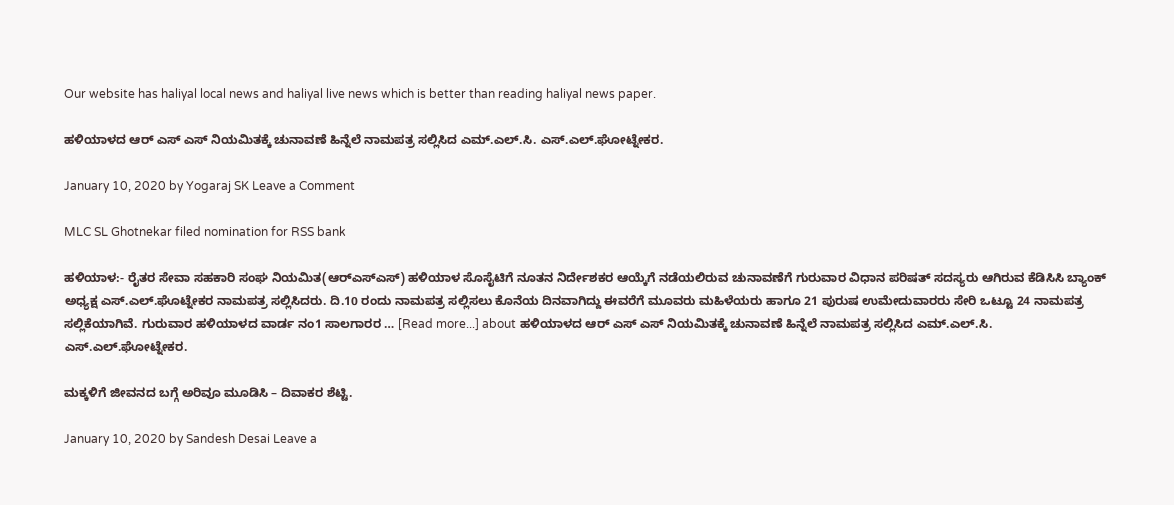Our website has haliyal local news and haliyal live news which is better than reading haliyal news paper.

ಹಳಿಯಾಳದ‌ ಆರ್ ಎಸ್ ಎಸ್ ನಿಯಮಿತಕ್ಕೆ ಚುನಾವಣೆ ಹಿನ್ನೆಲೆ ನಾಮಪತ್ರ ಸಲ್ಲಿಸಿದ ಎಮ್.ಎಲ್.ಸಿ. ಎಸ್.ಎಲ್.ಘೋಟ್ನೇಕರ.

January 10, 2020 by Yogaraj SK Leave a Comment

MLC SL Ghotnekar filed nomination for RSS bank

ಹಳಿಯಾಳ:- ರೈತರ ಸೇವಾ ಸಹಕಾರಿ ಸಂಘ ನಿಯಮಿತ(ಆರ್‍ಎಸ್‍ಎಸ್) ಹಳಿಯಾಳ ಸೊಸೈಟಿಗೆ ನೂತನ ನಿರ್ದೇಶಕರ ಆಯ್ಕೆಗೆ ನಡೆಯಲಿರುವ ಚುನಾವಣೆಗೆ ಗುರುವಾರ ವಿಧಾನ ಪರಿಷತ್ ಸದಸ್ಯರು ಆಗಿರುವ ಕೆಡಿಸಿಸಿ ಬ್ಯಾಂಕ್ ಅಧ್ಯಕ್ಷ ಎಸ್.ಎಲ್.ಘೊಟ್ನೇಕರ ನಾಮಪತ್ರ ಸಲ್ಲಿಸಿದರು. ದಿ.10 ರಂದು ನಾಮಪತ್ರ ಸಲ್ಲಿಸಲು ಕೊನೆಯ ದಿನವಾಗಿದ್ದು ಈವರೆಗೆ ಮೂವರು ಮಹಿಳೆಯರು ಹಾಗೂ 21 ಪುರುಷ ಉಮೇದುವಾರರು ಸೇರಿ ಒಟ್ಟೂ 24 ನಾಮಪತ್ರ ಸಲ್ಲಿಕೆಯಾಗಿವೆ. ಗುರುವಾರ ಹಳಿಯಾಳದ ವಾರ್ಡ ನಂ1 ಸಾಲಗಾರರ … [Read more...] about ಹಳಿಯಾಳದ‌ ಆರ್ ಎಸ್ ಎಸ್ ನಿಯಮಿತಕ್ಕೆ ಚುನಾವಣೆ ಹಿನ್ನೆಲೆ ನಾಮಪತ್ರ ಸಲ್ಲಿಸಿದ ಎಮ್.ಎಲ್.ಸಿ. ಎಸ್.ಎಲ್.ಘೋಟ್ನೇಕರ.

ಮಕ್ಕಳಿಗೆ ಜೀವನದ ಬಗ್ಗೆ ಅರಿವೂ ಮೂಡಿಸಿ – ದಿವಾಕರ ಶೆಟ್ಟಿ.

January 10, 2020 by Sandesh Desai Leave a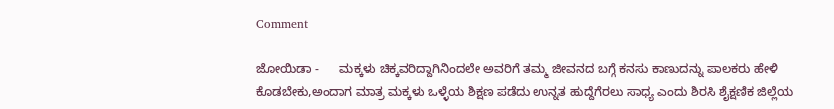Comment

ಜೋಯಿಡಾ -      ಮಕ್ಕಳು ಚಿಕ್ಕವರಿದ್ದಾಗಿನಿಂದಲೇ ಅವರಿಗೆ ತಮ್ಮ ಜೀವನದ ಬಗ್ಗೆ ಕನಸು ಕಾಣುದನ್ನು ಪಾಲಕರು ಹೇಳಿ ಕೊಡಬೇಕು,ಅಂದಾಗ ಮಾತ್ರ ಮಕ್ಕಳು ಒಳ್ಳೆಯ ಶಿಕ್ಷಣ ಪಡೆದು ಉನ್ನತ ಹುದ್ದೆಗೆರಲು ಸಾಧ್ಯ ಎಂದು ಶಿರಸಿ ಶೈಕ್ಷಣಿಕ ಜಿಲ್ಲೆಯ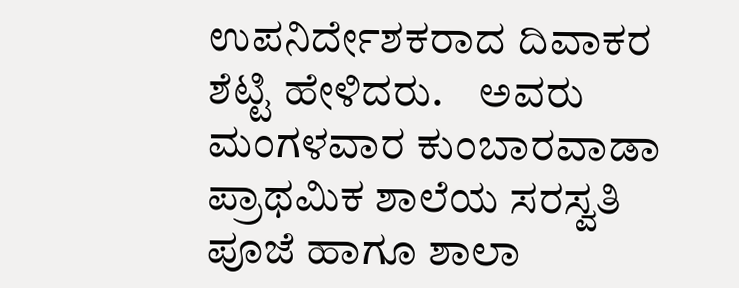ಉಪನಿರ್ದೇಶಕರಾದ ದಿವಾಕರ ಶೆಟ್ಟಿ ಹೇಳಿದರು.    ಅವರು ಮಂಗಳವಾರ ಕುಂಬಾರವಾಡಾ ಪ್ರಾಥಮಿಕ ಶಾಲೆಯ ಸರಸ್ವತಿ ಪೂಜೆ ಹಾಗೂ ಶಾಲಾ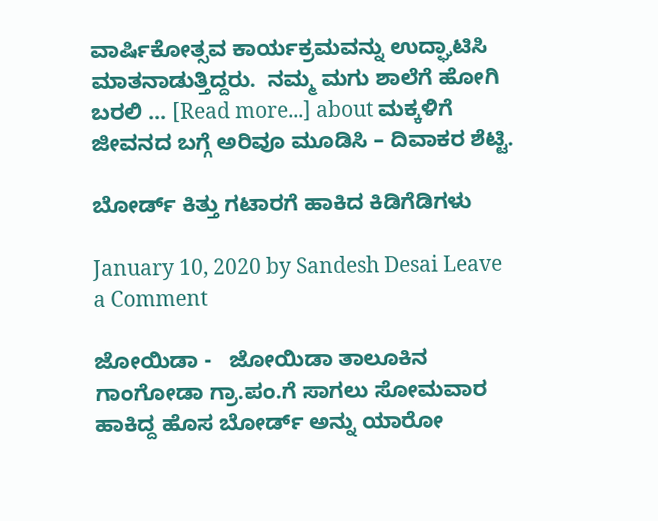ವಾರ್ಷಿಕೋತ್ಸವ ಕಾರ್ಯಕ್ರಮವನ್ನು ಉದ್ಘಾಟಿಸಿ ಮಾತನಾಡುತ್ತಿದ್ದರು.  ನಮ್ಮ ಮಗು ಶಾಲೆಗೆ ಹೋಗಿ ಬರಲಿ … [Read more...] about ಮಕ್ಕಳಿಗೆ ಜೀವನದ ಬಗ್ಗೆ ಅರಿವೂ ಮೂಡಿಸಿ – ದಿವಾಕರ ಶೆಟ್ಟಿ.

ಬೋರ್ಡ್ ಕಿತ್ತು ಗಟಾರಗೆ ಹಾಕಿದ ಕಿಡಿಗೆಡಿಗಳು

January 10, 2020 by Sandesh Desai Leave a Comment

ಜೋಯಿಡಾ -   ಜೋಯಿಡಾ ತಾಲೂಕಿನ ಗಾಂಗೋಡಾ ಗ್ರಾ.ಪಂ.ಗೆ ಸಾಗಲು ಸೋಮವಾರ ಹಾಕಿದ್ದ ಹೊಸ ಬೋರ್ಡ್ ಅನ್ನು ಯಾರೋ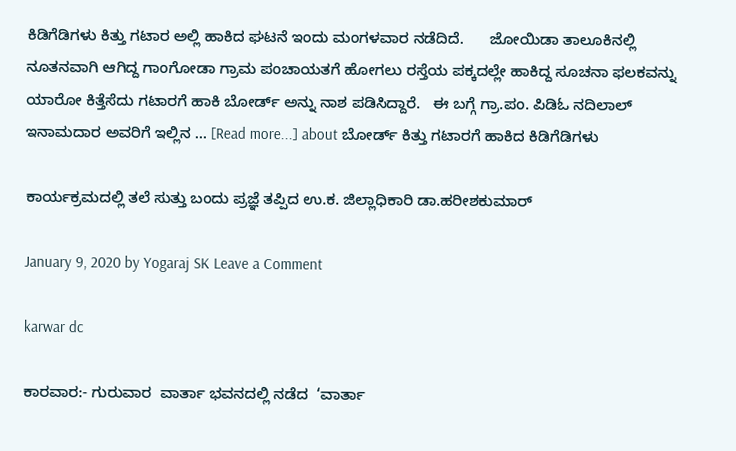ಕಿಡಿಗೆಡಿಗಳು ಕಿತ್ತು ಗಟಾರ ಅಲ್ಲಿ ಹಾಕಿದ ಘಟನೆ ಇಂದು ಮಂಗಳವಾರ ನಡೆದಿದೆ.      ಜೋಯಿಡಾ ತಾಲೂಕಿನಲ್ಲಿ ನೂತನವಾಗಿ ಆಗಿದ್ದ ಗಾಂಗೋಡಾ ಗ್ರಾಮ ಪಂಚಾಯತಗೆ ಹೋಗಲು ರಸ್ತೆಯ ಪಕ್ಕದಲ್ಲೇ ಹಾಕಿದ್ದ ಸೂಚನಾ ಫಲಕವನ್ನು ಯಾರೋ‌ ಕಿತ್ತೆಸೆದು ಗಟಾರಗೆ ಹಾಕಿ ಬೋರ್ಡ್ ಅನ್ನು ನಾಶ ಪಡಿಸಿದ್ದಾರೆ.   ಈ ಬಗ್ಗೆ ಗ್ರಾ.ಪಂ. ಪಿಡಿಓ ನದಿಲಾಲ್ ಇನಾಮದಾರ ಅವರಿಗೆ ಇಲ್ಲಿನ … [Read more...] about ಬೋರ್ಡ್ ಕಿತ್ತು ಗಟಾರಗೆ ಹಾಕಿದ ಕಿಡಿಗೆಡಿಗಳು

ಕಾರ್ಯಕ್ರಮದಲ್ಲಿ ತಲೆ ಸುತ್ತು ಬಂದು ಪ್ರಜ್ಞೆ ತಪ್ಪಿದ ಉ.ಕ. ಜಿಲ್ಲಾಧಿಕಾರಿ ಡಾ.ಹರೀಶಕುಮಾರ್

January 9, 2020 by Yogaraj SK Leave a Comment

karwar dc

ಕಾರವಾರ:- ಗುರುವಾರ  ವಾರ್ತಾ ಭವನದಲ್ಲಿ ನಡೆದ  ‘ವಾರ್ತಾ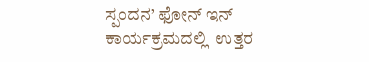ಸ್ಪಂದನ’ ಫೋನ್ ಇನ್ ಕಾರ್ಯಕ್ರಮದಲ್ಲಿ  ಉತ್ತರ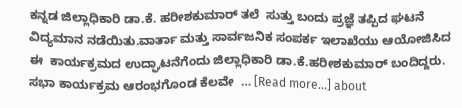ಕನ್ನಡ ಜಿಲ್ಲಾಧಿಕಾರಿ ಡಾ.ಕೆ‌‌. ಹರೀಶಕುಮಾರ್ ತಲೆ  ಸುತ್ತು ಬಂದು ಪ್ರಜ್ಞೆ ತಪ್ಪಿದ ಘಟನೆ ವಿದ್ಯಮಾನ ನಡೆಯಿತು.ವಾರ್ತಾ ಮತ್ತು ಸಾರ್ವಜನಿಕ ಸಂಪರ್ಕ ಇಲಾಖೆಯು ಆಯೋಜಿಸಿದ ಈ  ಕಾರ್ಯಕ್ರಮದ ಉದ್ಘಾಟನೆಗೆಂದು ಜಿಲ್ಲಾಧಿಕಾರಿ ಡಾ.ಕೆ.ಹರೀಶಕುಮಾರ್ ಬಂದಿದ್ದರು‌. ಸಭಾ ಕಾರ್ಯಕ್ರಮ ಆರಂಭಗೊಂಡ ಕೆಲವೇ  … [Read more...] about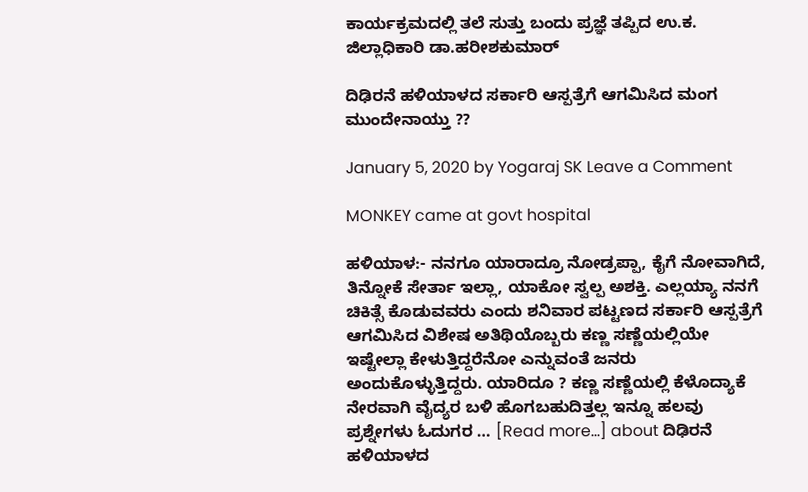ಕಾರ್ಯಕ್ರಮದಲ್ಲಿ ತಲೆ ಸುತ್ತು ಬಂದು ಪ್ರಜ್ಞೆ ತಪ್ಪಿದ ಉ.ಕ. ಜಿಲ್ಲಾಧಿಕಾರಿ ಡಾ.ಹರೀಶಕುಮಾರ್

ದಿಢಿರನೆ ಹಳಿಯಾಳದ ಸರ್ಕಾರಿ ಆಸ್ಪತ್ರೆಗೆ ಆಗಮಿಸಿದ ಮಂಗ ಮುಂದೇನಾಯ್ತು ??

January 5, 2020 by Yogaraj SK Leave a Comment

MONKEY came at govt hospital

ಹಳಿಯಾಳ:- ನನಗೂ ಯಾರಾದ್ರೂ ನೋಡ್ರಪ್ಪಾ, ಕೈಗೆ ನೋವಾಗಿದೆ, ತಿನ್ನೋಕೆ ಸೇರ್ತಾ ಇಲ್ಲಾ, ಯಾಕೋ ಸ್ವಲ್ಪ ಅಶಕ್ತಿ. ಎಲ್ಲಯ್ಯಾ ನನಗೆ ಚಿಕಿತ್ಸೆ ಕೊಡುವವರು ಎಂದು ಶನಿವಾರ ಪಟ್ಟಣದ ಸರ್ಕಾರಿ ಆಸ್ಪತ್ರೆಗೆ ಆಗಮಿಸಿದ ವಿಶೇಷ ಅತಿಥಿಯೊಬ್ಬರು ಕಣ್ಣ ಸಣ್ಣೆಯಲ್ಲಿಯೇ ಇಷ್ಟೇಲ್ಲಾ ಕೇಳುತ್ತಿದ್ದರೆನೋ ಎನ್ನುವಂತೆ ಜನರು ಅಂದುಕೊಳ್ಳುತ್ತಿದ್ದರು. ಯಾರಿದೂ ? ಕಣ್ಣ ಸಣ್ಣೆಯಲ್ಲಿ ಕೆಳೊದ್ಯಾಕೆ ನೇರವಾಗಿ ವೈದ್ಯರ ಬಳಿ ಹೊಗಬಹುದಿತ್ತಲ್ಲ ಇನ್ನೂ ಹಲವು ಪ್ರಶ್ನೇಗಳು ಓದುಗರ … [Read more...] about ದಿಢಿರನೆ ಹಳಿಯಾಳದ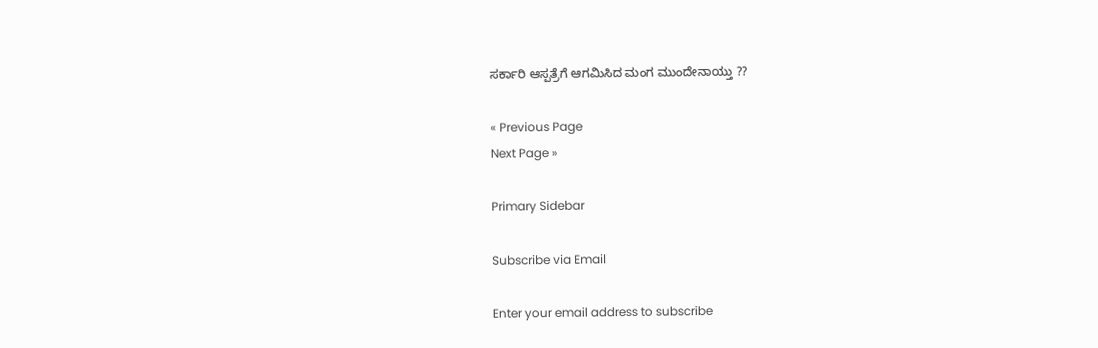ಸರ್ಕಾರಿ ಆಸ್ಪತ್ರೆಗೆ ಆಗಮಿಸಿದ ಮಂಗ ಮುಂದೇನಾಯ್ತು ??

« Previous Page
Next Page »

Primary Sidebar

Subscribe via Email

Enter your email address to subscribe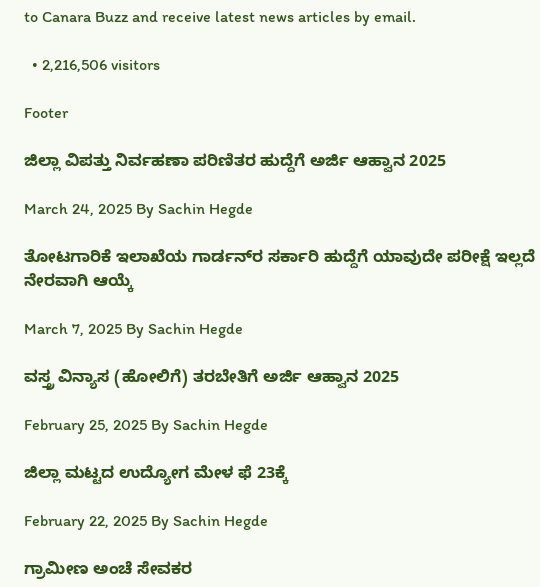to Canara Buzz and receive latest news articles by email.

  • 2,216,506 visitors

Footer

ಜಿಲ್ಲಾ ವಿಪತ್ತು ನಿರ್ವಹಣಾ ಪರಿಣಿತರ ಹುದ್ದೆಗೆ ಅರ್ಜಿ ಆಹ್ವಾನ 2025

March 24, 2025 By Sachin Hegde

ತೋಟಗಾರಿಕೆ ಇಲಾಖೆಯ ಗಾರ್ಡನ್‌ರ ಸರ್ಕಾರಿ ಹುದ್ದೆಗೆ ಯಾವುದೇ ಪರೀಕ್ಷೆ ಇಲ್ಲದೆ ನೇರವಾಗಿ ಆಯ್ಕೆ

March 7, 2025 By Sachin Hegde

ವಸ್ತ್ರ ವಿನ್ಯಾಸ (ಹೋಲಿಗೆ) ತರಬೇತಿಗೆ ಅರ್ಜಿ ಆಹ್ವಾನ 2025

February 25, 2025 By Sachin Hegde

ಜಿಲ್ಲಾ ಮಟ್ಟದ ಉದ್ಯೋಗ ಮೇಳ ಫೆ 23ಕ್ಕೆ

February 22, 2025 By Sachin Hegde

ಗ್ರಾಮೀಣ ಅಂಚೆ ಸೇವಕರ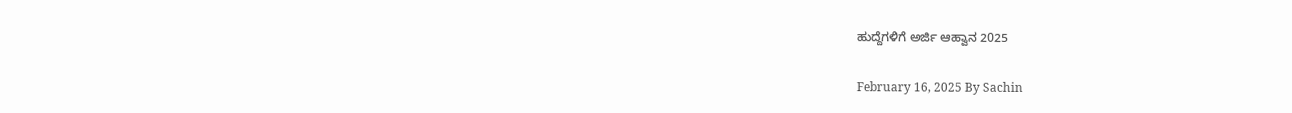ಹುದ್ದೆಗಳಿಗೆ ಅರ್ಜಿ ಆಹ್ವಾನ 2025

February 16, 2025 By Sachin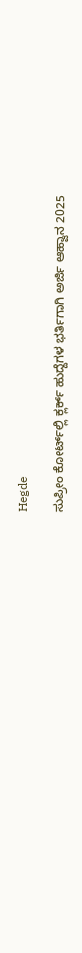Hegde

ಸುಪ್ರೀಂ ಕೋರ್ಟ್‌ಲ್ಲಿ ಕ್ಲರ್ಕ್ ಹುದ್ದೆಗಳ ಭರ್ತಿಗಾಗಿ ಅರ್ಜಿ ಆಹ್ವಾನ 2025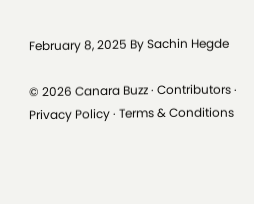February 8, 2025 By Sachin Hegde

© 2026 Canara Buzz · Contributors · Privacy Policy · Terms & Conditions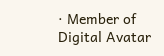· Member of Digital Avatar